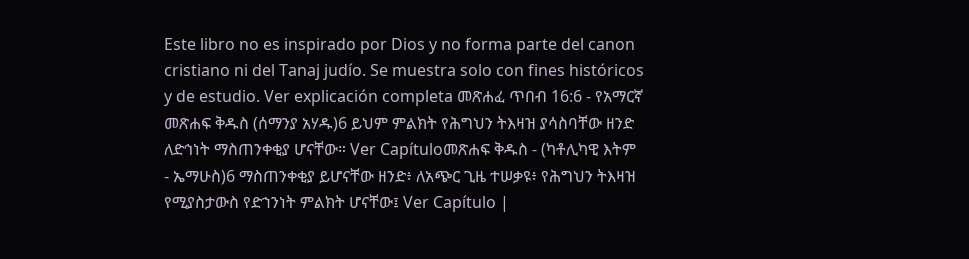Este libro no es inspirado por Dios y no forma parte del canon cristiano ni del Tanaj judío. Se muestra solo con fines históricos y de estudio. Ver explicación completa መጽሐፈ ጥበብ 16:6 - የአማርኛ መጽሐፍ ቅዱስ (ሰማንያ አሃዱ)6 ይህም ምልክት የሕግህን ትእዛዝ ያሳስባቸው ዘንድ ለድኅነት ማስጠንቀቂያ ሆናቸው። Ver Capítuloመጽሐፍ ቅዱስ - (ካቶሊካዊ እትም - ኤማሁስ)6 ማስጠንቀቂያ ይሆናቸው ዘንድ፥ ለአጭር ጊዜ ተሠቃዩ፥ የሕግህን ትእዛዝ የሚያስታውስ የድኀንነት ምልክት ሆናቸው፤ Ver Capítulo |